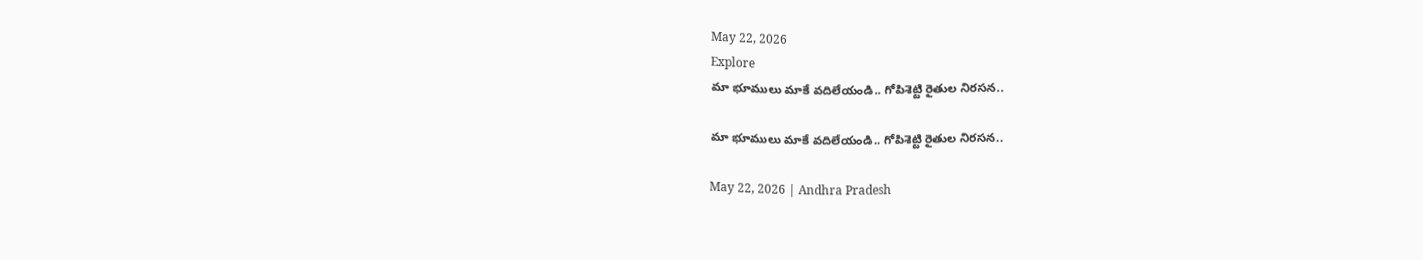May 22, 2026
Explore
మా భూములు మాకే వదిలేయండి.. గోపిశెట్టి రైతుల నిరసన..

మా భూములు మాకే వదిలేయండి.. గోపిశెట్టి రైతుల నిరసన..

May 22, 2026 | Andhra Pradesh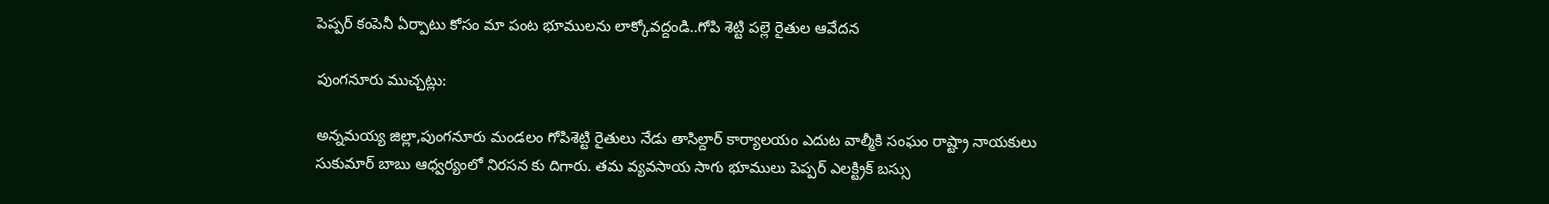పెప్పర్ కంపెనీ ఏర్పాటు కోసం మా పంట భూములను లాక్కోవద్దండి..గోపి శెట్టి పల్లె రైతుల ఆవేదన

పుంగనూరు ముచ్చట్లు:

అన్నమయ్య జిల్లా,పుంగనూరు మండలం గోపిశెట్టి రైతులు నేడు తాసిల్దార్ కార్యాలయం ఎదుట వాల్మీకి సంఘం రాష్ట్రా నాయకులు సుకుమార్ బాబు ఆధ్వర్యంలో నిరసన కు దిగారు. తమ వ్యవసాయ సాగు భూములు పెప్పర్ ఎలక్ట్రిక్ బస్సు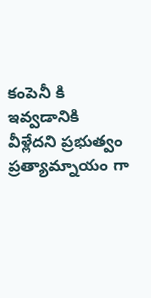కంపెనీ కి ఇవ్వడానికి వీళ్లేదని ప్రభుత్వం ప్రత్యామ్నాయం గా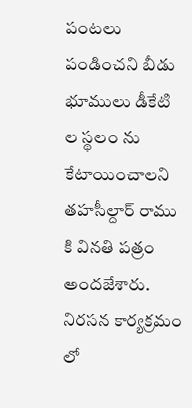పంటలు పండించని బీడు భూములు డీకేటి ల స్థలం ను కేటాయించాలని తహసీల్దార్ రాము కి వినతి పత్రం అందజేశారు. నిరసన కార్యక్రమం లో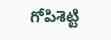గోపిశెట్టి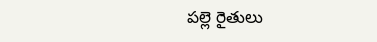పల్లె రైతులు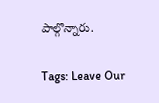పాల్గొన్నారు.

Tags: Leave Our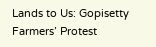Lands to Us: Gopisetty Farmers’ Protest